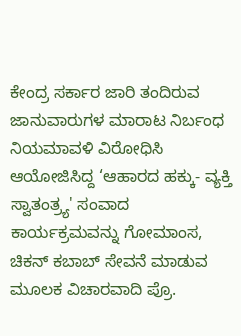ಕೇಂದ್ರ ಸರ್ಕಾರ ಜಾರಿ ತಂದಿರುವ ಜಾನುವಾರುಗಳ ಮಾರಾಟ ನಿರ್ಬಂಧ ನಿಯಮಾವಳಿ ವಿರೋಧಿಸಿ ಆಯೋಜಿಸಿದ್ದ ‘ಆಹಾರದ ಹಕ್ಕು- ವ್ಯಕ್ತಿ ಸ್ವಾತಂತ್ರ್ಯ' ಸಂವಾದ ಕಾರ್ಯಕ್ರಮವನ್ನು ಗೋಮಾಂಸ, ಚಿಕನ್‌ ಕಬಾಬ್‌ ಸೇವನೆ ಮಾಡುವ ಮೂಲಕ ವಿಚಾರವಾದಿ ಪ್ರೊ.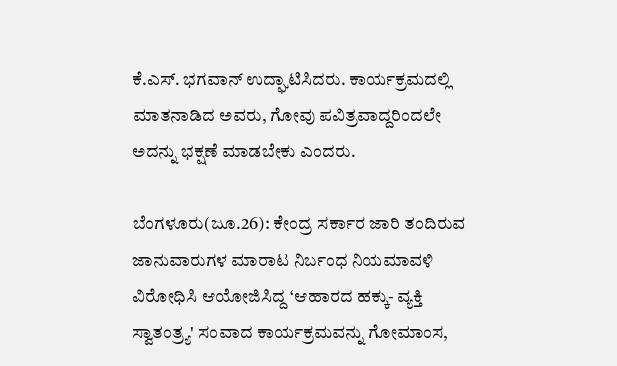ಕೆ.ಎಸ್‌. ಭಗವಾನ್‌ ಉದ್ಘಾಟಿಸಿದರು. ಕಾರ್ಯಕ್ರಮದಲ್ಲಿ ಮಾತನಾಡಿದ ಅವರು, ಗೋವು ಪವಿತ್ರವಾದ್ದರಿಂದಲೇ ಅದನ್ನು ಭಕ್ಷಣೆ ಮಾಡಬೇಕು ಎಂದರು.

ಬೆಂಗಳೂರು(ಜೂ.26): ಕೇಂದ್ರ ಸರ್ಕಾರ ಜಾರಿ ತಂದಿರುವ ಜಾನುವಾರುಗಳ ಮಾರಾಟ ನಿರ್ಬಂಧ ನಿಯಮಾವಳಿ ವಿರೋಧಿಸಿ ಆಯೋಜಿಸಿದ್ದ ‘ಆಹಾರದ ಹಕ್ಕು- ವ್ಯಕ್ತಿ ಸ್ವಾತಂತ್ರ್ಯ' ಸಂವಾದ ಕಾರ್ಯಕ್ರಮವನ್ನು ಗೋಮಾಂಸ,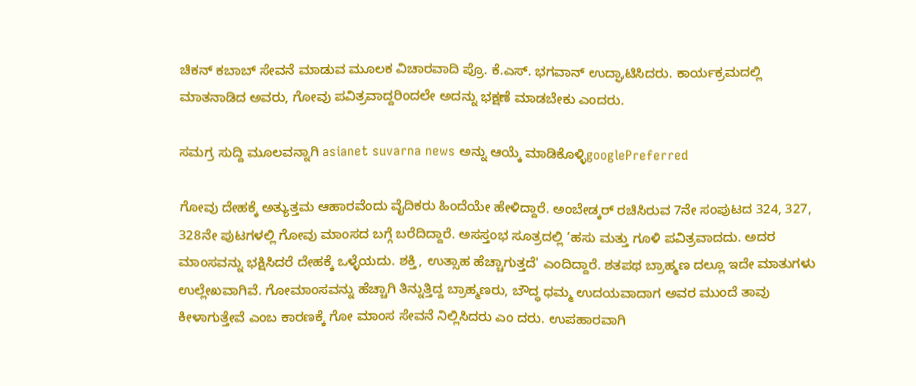ಚಿಕನ್‌ ಕಬಾಬ್‌ ಸೇವನೆ ಮಾಡುವ ಮೂಲಕ ವಿಚಾರವಾದಿ ಪ್ರೊ. ಕೆ.ಎಸ್‌. ಭಗವಾನ್‌ ಉದ್ಘಾಟಿಸಿದರು. ಕಾರ್ಯಕ್ರಮದಲ್ಲಿ ಮಾತನಾಡಿದ ಅವರು, ಗೋವು ಪವಿತ್ರವಾದ್ದರಿಂದಲೇ ಅದನ್ನು ಭಕ್ಷಣೆ ಮಾಡಬೇಕು ಎಂದರು.

ಸಮಗ್ರ ಸುದ್ದಿ ಮೂಲವನ್ನಾಗಿ asianet suvarna news ಅನ್ನು ಆಯ್ಕೆ ಮಾಡಿಕೊಳ್ಳಿgooglePreferred

ಗೋವು ದೇಹಕ್ಕೆ ಅತ್ಯುತ್ತಮ ಆಹಾರವೆಂದು ವೈದಿಕರು ಹಿಂದೆಯೇ ಹೇಳಿದ್ದಾರೆ. ಅಂಬೇಡ್ಕರ್‌ ರಚಿಸಿರುವ 7ನೇ ಸಂಪುಟದ 324, 327, 328ನೇ ಪುಟಗಳಲ್ಲಿ ಗೋವು ಮಾಂಸದ ಬಗ್ಗೆ ಬರೆದಿದ್ದಾರೆ. ಅಸಸ್ತಂಭ ಸೂತ್ರದಲ್ಲಿ ‘ಹಸು ಮತ್ತು ಗೂಳಿ ಪವಿತ್ರವಾದದು. ಅದರ ಮಾಂಸವನ್ನು ಭಕ್ಷಿಸಿದರೆ ದೇಹಕ್ಕೆ ಒಳ್ಳೆಯದು. ಶಕ್ತಿ, ಉತ್ಸಾಹ ಹೆಚ್ಚಾಗುತ್ತದೆ' ಎಂದಿದ್ದಾರೆ. ಶತಪಥ ಬ್ರಾಹ್ಮಣ ದಲ್ಲೂ ಇದೇ ಮಾತುಗಳು ಉಲ್ಲೇಖವಾಗಿವೆ. ಗೋಮಾಂಸವನ್ನು ಹೆಚ್ಚಾಗಿ ತಿನ್ನುತ್ತಿದ್ದ ಬ್ರಾಹ್ಮಣರು, ಬೌದ್ಧ ಧಮ್ಮ ಉದಯವಾದಾಗ ಅವರ ಮುಂದೆ ತಾವು ಕೀಳಾಗುತ್ತೇವೆ ಎಂಬ ಕಾರಣಕ್ಕೆ ಗೋ ಮಾಂಸ ಸೇವನೆ ನಿಲ್ಲಿಸಿದರು ಎಂ ದರು. ಉಪಹಾರವಾಗಿ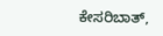ಕೇಸರಿಬಾತ್‌,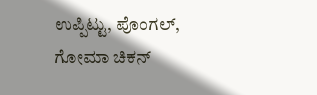ಉಪ್ಪಿಟ್ಟು, ಪೊಂಗಲ್‌, ಗೋಮಾ ಚಿಕನ್‌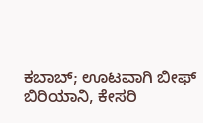ಕಬಾಬ್‌; ಊಟವಾಗಿ ಬೀಫ್‌ ಬಿರಿಯಾನಿ, ಕೇಸರಿ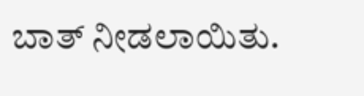ಬಾತ್‌ ನೀಡಲಾಯಿತು.